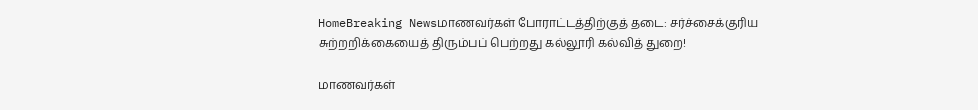HomeBreaking Newsமாணவர்கள் போராட்டத்திற்குத் தடை: சர்ச்சைக்குரிய சுற்றறிக்கையைத் திரும்பப் பெற்றது கல்லூரி கல்வித் துறை!

மாணவர்கள்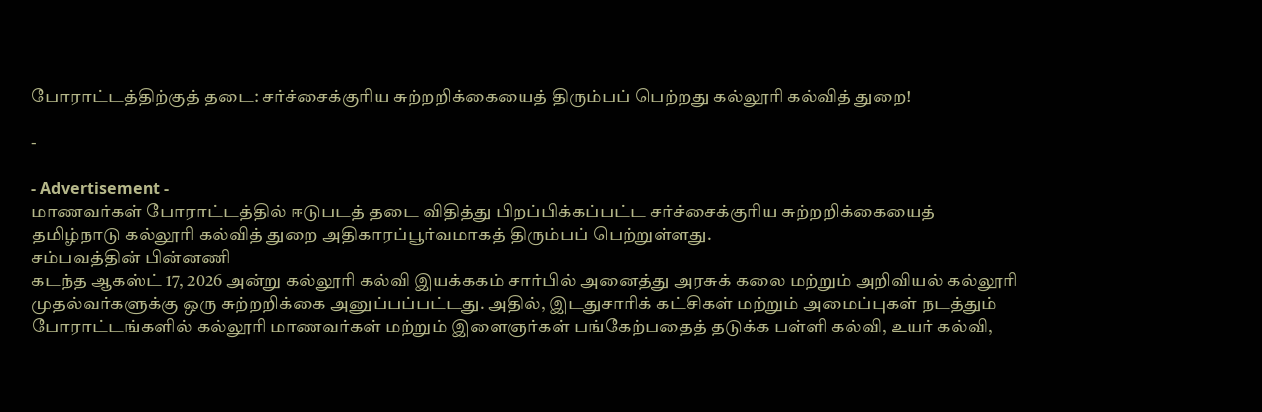போராட்டத்திற்குத் தடை: சர்ச்சைக்குரிய சுற்றறிக்கையைத் திரும்பப் பெற்றது கல்லூரி கல்வித் துறை!

-

- Advertisement -
மாணவர்கள் போராட்டத்தில் ஈடுபடத் தடை விதித்து பிறப்பிக்கப்பட்ட சர்ச்சைக்குரிய சுற்றறிக்கையைத் தமிழ்நாடு கல்லூரி கல்வித் துறை அதிகாரப்பூர்வமாகத் திரும்பப் பெற்றுள்ளது.
சம்பவத்தின் பின்னணி
கடந்த ஆகஸ்ட் 17, 2026 அன்று கல்லூரி கல்வி இயக்ககம் சார்பில் அனைத்து அரசுக் கலை மற்றும் அறிவியல் கல்லூரி முதல்வர்களுக்கு ஒரு சுற்றறிக்கை அனுப்பப்பட்டது. அதில், இடதுசாரிக் கட்சிகள் மற்றும் அமைப்புகள் நடத்தும் போராட்டங்களில் கல்லூரி மாணவர்கள் மற்றும் இளைஞர்கள் பங்கேற்பதைத் தடுக்க பள்ளி கல்வி, உயர் கல்வி,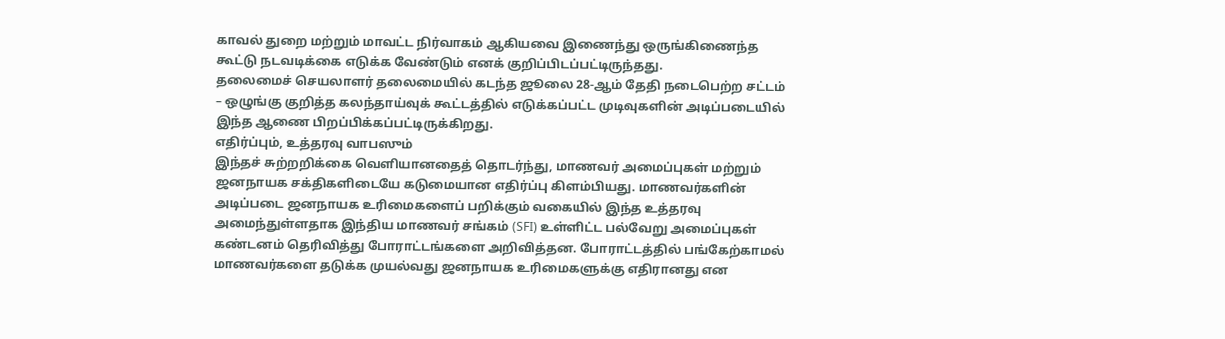காவல் துறை மற்றும் மாவட்ட நிர்வாகம் ஆகியவை இணைந்து ஒருங்கிணைந்த கூட்டு நடவடிக்கை எடுக்க வேண்டும் எனக் குறிப்பிடப்பட்டிருந்தது.
தலைமைச் செயலாளர் தலைமையில் கடந்த ஜூலை 28-ஆம் தேதி நடைபெற்ற சட்டம் – ஒழுங்கு குறித்த கலந்தாய்வுக் கூட்டத்தில் எடுக்கப்பட்ட முடிவுகளின் அடிப்படையில் இந்த ஆணை பிறப்பிக்கப்பட்டிருக்கிறது.
எதிர்ப்பும், உத்தரவு வாபஸும்
இந்தச் சுற்றறிக்கை வெளியானதைத் தொடர்ந்து, மாணவர் அமைப்புகள் மற்றும் ஜனநாயக சக்திகளிடையே கடுமையான எதிர்ப்பு கிளம்பியது. மாணவர்களின் அடிப்படை ஜனநாயக உரிமைகளைப் பறிக்கும் வகையில் இந்த உத்தரவு அமைந்துள்ளதாக இந்திய மாணவர் சங்கம் (SFI) உள்ளிட்ட பல்வேறு அமைப்புகள் கண்டனம் தெரிவித்து போராட்டங்களை அறிவித்தன. போராட்டத்தில் பங்கேற்காமல் மாணவர்களை தடுக்க முயல்வது ஜனநாயக உரிமைகளுக்கு எதிரானது என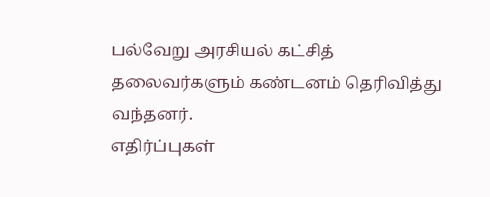பல்வேறு அரசியல் கட்சித் தலைவர்களும் கண்டனம் தெரிவித்து வந்தனர்.
எதிர்ப்புகள்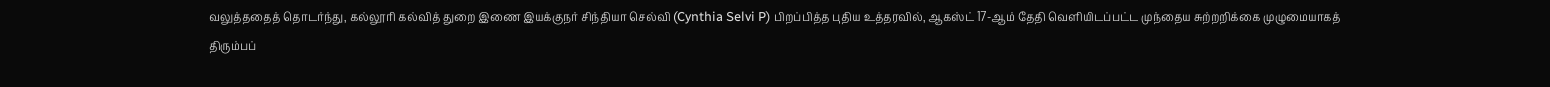வலுத்ததைத் தொடர்ந்து, கல்லூரி கல்வித் துறை இணை இயக்குநர் சிந்தியா செல்வி (Cynthia Selvi P) பிறப்பித்த புதிய உத்தரவில், ஆகஸ்ட் 17-ஆம் தேதி வெளியிடப்பட்ட முந்தைய சுற்றறிக்கை முழுமையாகத் திரும்பப்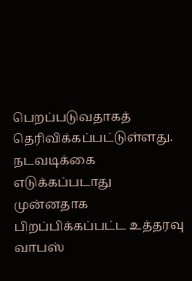பெறப்படுவதாகத் தெரிவிக்கப்பட்டுள்ளது.
நடவடிக்கை எடுக்கப்படாது
முன்னதாக பிறப்பிக்கப்பட்ட உத்தரவு வாபஸ்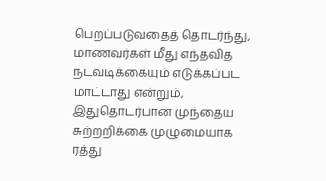பெறப்படுவதைத் தொடர்ந்து, மாணவர்கள் மீது எந்தவித நடவடிக்கையும் எடுக்கப்பட மாட்டாது என்றும், இதுதொடர்பான முந்தைய சுற்றறிக்கை முழுமையாக ரத்து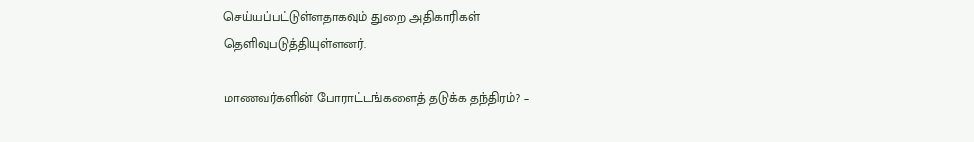செய்யப்பட்டுள்ளதாகவும் துறை அதிகாரிகள் தெளிவுபடுத்தியுள்ளனர்.

மாணவர்களின் போராட்டங்களைத் தடுக்க தந்திரம்? –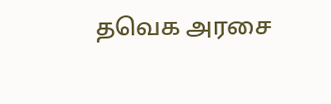தவெக அரசை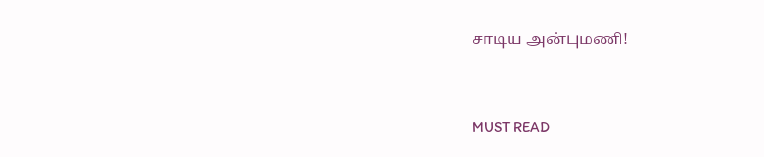சாடிய அன்புமணி!



MUST READ